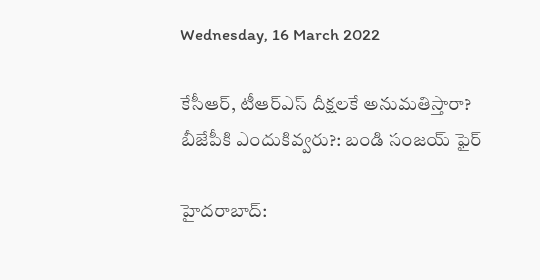Wednesday, 16 March 2022

కేసీఆర్, టీఆర్ఎస్ దీక్షలకే అనుమతిస్తారా? బీజేపీకి ఎందుకివ్వరు?: బండి సంజయ్ ఫైర్

హైదరాబాద్: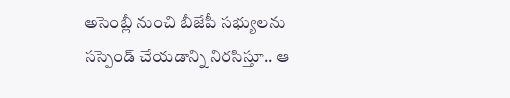అసెంబ్లీ నుంచి బీజేపీ సభ్యులను సస్పెండ్ చేయడాన్ని నిరసిస్తూ.. ఆ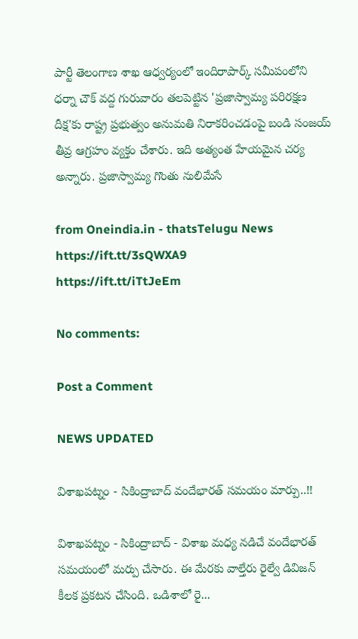పార్టీ తెలంగాణ శాఖ ఆధ్వర్యంలో ఇందిరాపార్క్‌ సమీపంలోని ధర్నా చౌక్ వద్ద గురువారం తలపెట్టిన 'ప్రజాస్వామ్య పరిరక్షణ దీక్ష'కు రాష్ట్ర ప్రభుత్వం అనుమతి నిరాకరించడంపై బండి సంజయ్ తీవ్ర ఆగ్రహం వ్యక్తం చేశారు. ఇది అత్యంత హేయమైన చర్య అన్నారు. ప్రజాస్వామ్య గొంతు నులిమేసే

from Oneindia.in - thatsTelugu News https://ift.tt/3sQWXA9
https://ift.tt/iTtJeEm

No comments:

Post a Comment

NEWS UPDATED

విశాఖపట్నం - సికింద్రాబాద్ వందేభారత్ సమయం మార్పు..!!

విశాఖపట్నం - సికింద్రాబాద్ - విశాఖ మధ్య నడిచే వందేభారత్ సమయంలో మర్పు చేసారు. ఈ మేరకు వాల్తేరు రైల్వే డివిజన్ కీలక ప్రకటన చేసింది. ఒడిశాలో రై...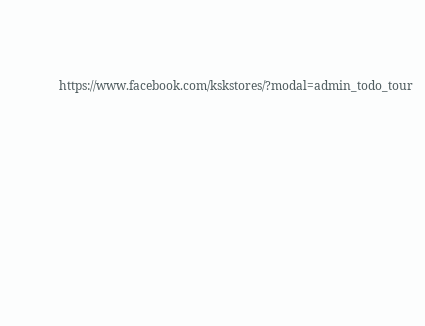https://www.facebook.com/kskstores/?modal=admin_todo_tour